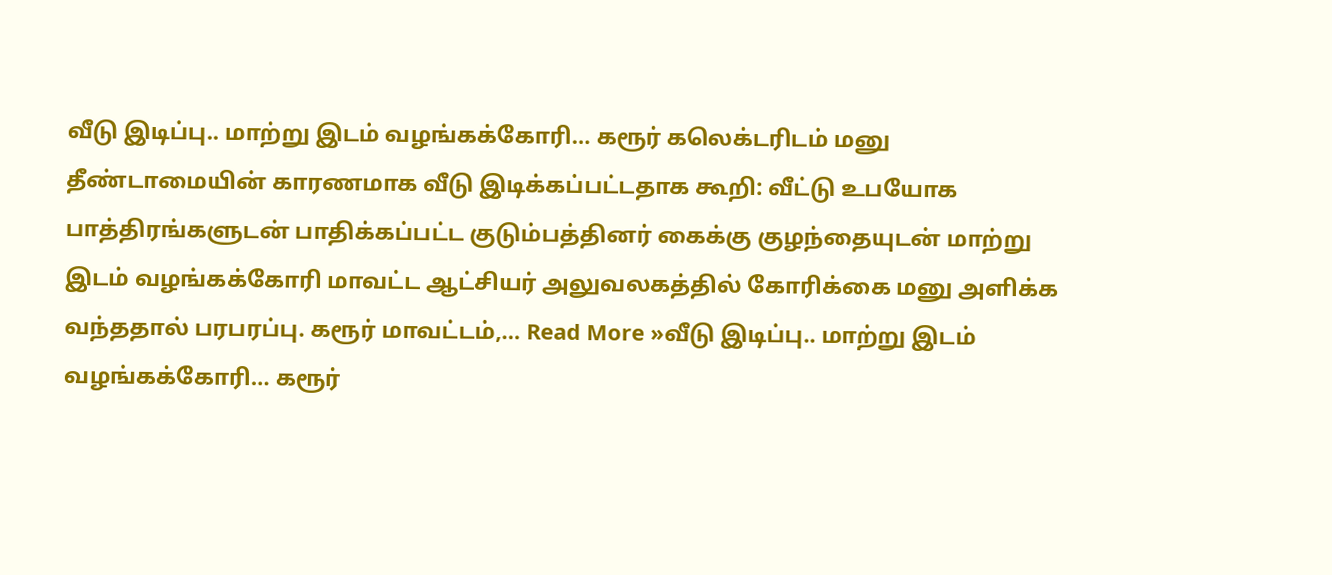வீடு இடிப்பு.. மாற்று இடம் வழங்கக்கோரி… கரூர் கலெக்டரிடம் மனு
தீண்டாமையின் காரணமாக வீடு இடிக்கப்பட்டதாக கூறி: வீட்டு உபயோக பாத்திரங்களுடன் பாதிக்கப்பட்ட குடும்பத்தினர் கைக்கு குழந்தையுடன் மாற்று இடம் வழங்கக்கோரி மாவட்ட ஆட்சியர் அலுவலகத்தில் கோரிக்கை மனு அளிக்க வந்ததால் பரபரப்பு. கரூர் மாவட்டம்,… Read More »வீடு இடிப்பு.. மாற்று இடம் வழங்கக்கோரி… கரூர்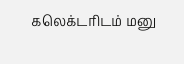கலெக்டரிடம் மனு